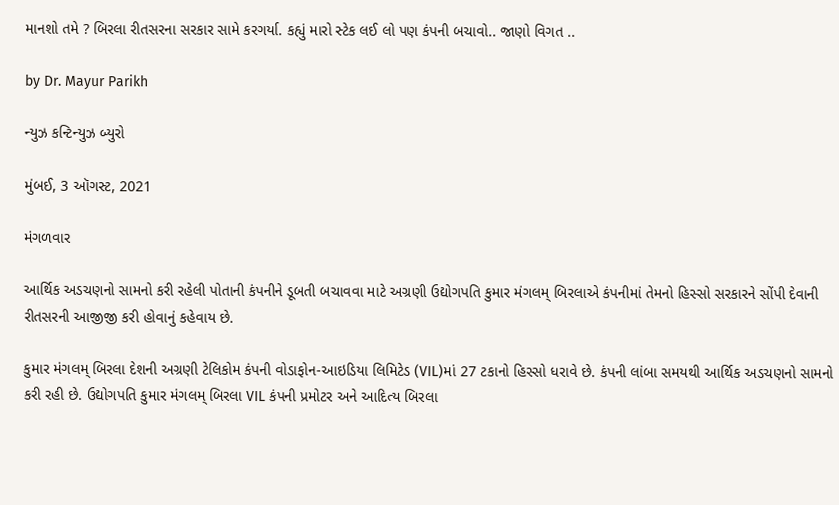માનશો તમે ? બિરલા રીતસરના સરકાર સામે કરગર્યા. કહ્યું મારો સ્ટેક લઈ લો પણ કંપની બચાવો.. જાણો વિગત ..

by Dr. Mayur Parikh

ન્યુઝ કન્ટિન્યુઝ બ્યુરો

મુંબઈ, 3 ઑગસ્ટ, 2021

મંગળવાર

આર્થિક અડચણનો સામનો કરી રહેલી પોતાની કંપનીને ડૂબતી બચાવવા માટે અગ્રણી ઉદ્યોગપતિ કુમાર મંગલમ્ બિરલાએ કંપનીમાં તેમનો હિસ્સો સરકારને સોંપી દેવાની રીતસરની આજીજી કરી હોવાનું કહેવાય છે.

કુમાર મંગલમ્ બિરલા દેશની અગ્રણી ટેલિકોમ કંપની વોડાફોન-આઇડિયા લિમિટેડ (VIL)માં 27 ટકાનો હિસ્સો ધરાવે છે. કંપની લાંબા સમયથી આર્થિક અડચણનો સામનો કરી રહી છે. ઉદ્યોગપતિ કુમાર મંગલમ્ બિરલા VIL કંપની પ્રમોટર અને આદિત્ય બિરલા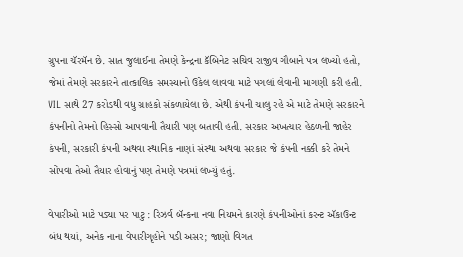ગ્રુપના ચૅરમૅન છે. સાત જુલાઈના તેમણે કેન્દ્રના કૅબિનેટ સચિવ રાજીવ ગૌબાને પત્ર લખ્યો હતો, જેમાં તેમણે સરકારને તાત્કાલિક સમસ્યાનો ઉકેલ લાવવા માટે પગલાં લેવાની માગણી કરી હતી. VIL સાથે 27 કરોડથી વધુ ગ્રાહકો સંકળાયેલા છે. એથી કંપની ચાલુ રહે એ માટે તેમણે સરકારને કંપનીનો તેમનો હિસ્સો આપવાની તૈયારી પણ બતાવી હતી. સરકાર અખત્યાર હેઠળની જાહેર કંપની, સરકારી કંપની અથવા સ્થાનિક નાણાં સંસ્થા અથવા સરકાર જે કંપની નક્કી કરે તેમને સોંપવા તેઓ તૈયાર હોવાનું પણ તેમણે પત્રમાં લખ્યું હતું.

વેપારીઓ માટે પડ્યા પર પાટુ : રિઝર્વ બૅન્કના નવા નિયમને કારણે કંપનીઓનાં કરન્ટ ઍકાઉન્ટ બંધ થયાં, અનેક નાના વેપારીગૃહોને પડી અસર; જાણો વિગત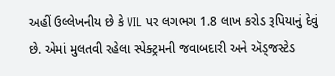અહીં ઉલ્લેખનીય છે કે VIL પર લગભગ 1.8 લાખ કરોડ રૂપિયાનું દેવું છે. એમાં મુલતવી રહેલા સ્પેક્ટ્રમની જવાબદારી અને ઍડ્જસ્ટેડ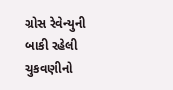ગ્રોસ રેવેન્યુની બાકી રહેલી ચુકવણીનો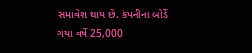સમાવેશ થાય છે. કંપનીના બોર્ડે ગયા વર્ષે 25,000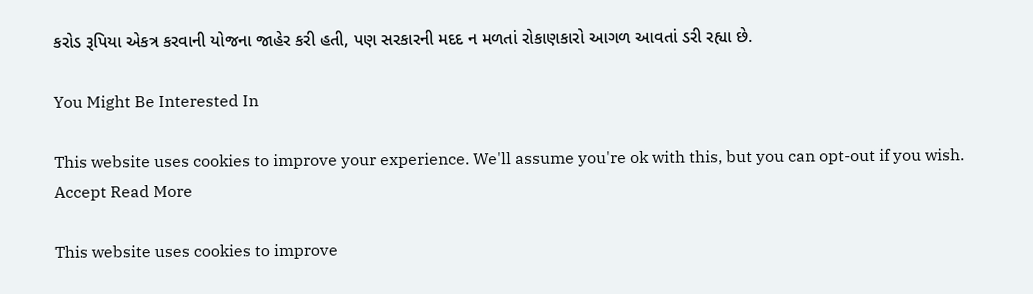કરોડ રૂપિયા એકત્ર કરવાની યોજના જાહેર કરી હતી, પણ સરકારની મદદ ન મળતાં રોકાણકારો આગળ આવતાં ડરી રહ્યા છે.

You Might Be Interested In

This website uses cookies to improve your experience. We'll assume you're ok with this, but you can opt-out if you wish. Accept Read More

This website uses cookies to improve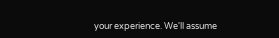your experience. We'll assume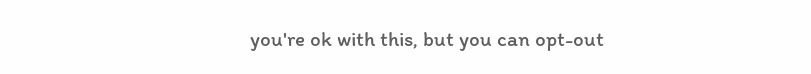you're ok with this, but you can opt-out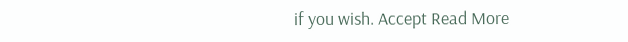if you wish. Accept Read More